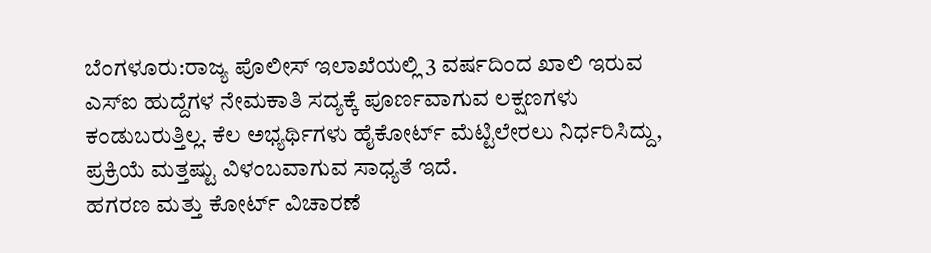ಬೆಂಗಳೂರು:ರಾಜ್ಯ ಪೊಲೀಸ್ ಇಲಾಖೆಯಲ್ಲಿ 3 ವರ್ಷದಿಂದ ಖಾಲಿ ಇರುವ ಎಸ್ಐ ಹುದ್ದೆಗಳ ನೇಮಕಾತಿ ಸದ್ಯಕ್ಕೆ ಪೂರ್ಣವಾಗುವ ಲಕ್ಷಣಗಳು ಕಂಡುಬರುತ್ತಿಲ್ಲ. ಕೆಲ ಅಭ್ಯರ್ಥಿಗಳು ಹೈಕೋರ್ಟ್ ಮೆಟ್ಟಿಲೇರಲು ನಿರ್ಧರಿಸಿದ್ದು, ಪ್ರಕ್ರಿಯೆ ಮತ್ತಷ್ಟು ವಿಳಂಬವಾಗುವ ಸಾಧ್ಯತೆ ಇದೆ.
ಹಗರಣ ಮತ್ತು ಕೋರ್ಟ್ ವಿಚಾರಣೆ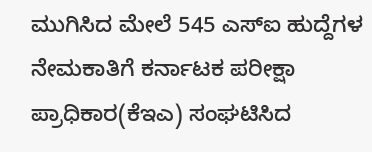ಮುಗಿಸಿದ ಮೇಲೆ 545 ಎಸ್ಐ ಹುದ್ದೆಗಳ ನೇಮಕಾತಿಗೆ ಕರ್ನಾಟಕ ಪರೀಕ್ಷಾ ಪ್ರಾಧಿಕಾರ(ಕೆಇಎ) ಸಂಘಟಿಸಿದ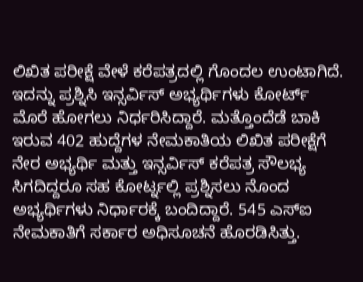ಲಿಖಿತ ಪರೀಕ್ಷೆ ವೇಳೆ ಕರೆಪತ್ರದಲ್ಲಿ ಗೊಂದಲ ಉಂಟಾಗಿದೆ. ಇದನ್ನು ಪ್ರಶ್ನಿಸಿ ಇನ್ಸರ್ವಿಸ್ ಅಭ್ಯರ್ಥಿಗಳು ಕೋರ್ಟ್ ಮೊರೆ ಹೋಗಲು ನಿರ್ಧರಿಸಿದ್ದಾರೆ. ಮತ್ತೊಂದೆಡೆ ಬಾಕಿ ಇರುವ 402 ಹುದ್ದೆಗಳ ನೇಮಕಾತಿಯ ಲಿಖಿತ ಪರೀಕ್ಷೆಗೆ ನೇರ ಅಭ್ಯರ್ಥಿ ಮತ್ತು ಇನ್ಸರ್ವಿಸ್ ಕರೆಪತ್ರ ಸೌಲಭ್ಯ ಸಿಗದಿದ್ದರೂ ಸಹ ಕೋರ್ಟ್ನಲ್ಲಿ ಪ್ರಶ್ನಿಸಲು ನೊಂದ ಅಭ್ಯರ್ಥಿಗಳು ನಿರ್ಧಾರಕ್ಕೆ ಬಂದಿದ್ದಾರೆ. 545 ಎಸ್ಐ ನೇಮಕಾತಿಗೆ ಸರ್ಕಾರ ಅಧಿಸೂಚನೆ ಹೊರಡಿಸಿತ್ತು.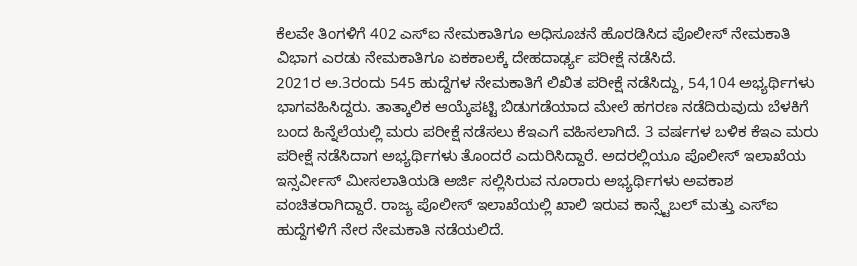ಕೆಲವೇ ತಿಂಗಳಿಗೆ 402 ಎಸ್ಐ ನೇಮಕಾತಿಗೂ ಅಧಿಸೂಚನೆ ಹೊರಡಿಸಿದ ಪೊಲೀಸ್ ನೇಮಕಾತಿ ವಿಭಾಗ ಎರಡು ನೇಮಕಾತಿಗೂ ಏಕಕಾಲಕ್ಕೆ ದೇಹದಾರ್ಢ್ಯ ಪರೀಕ್ಷೆ ನಡೆಸಿದೆ.
2021ರ ಅ.3ರಂದು 545 ಹುದ್ದೆಗಳ ನೇಮಕಾತಿಗೆ ಲಿಖಿತ ಪರೀಕ್ಷೆ ನಡೆಸಿದ್ದು, 54,104 ಅಭ್ಯರ್ಥಿಗಳು ಭಾಗವಹಿಸಿದ್ದರು. ತಾತ್ಕಾಲಿಕ ಆಯ್ಕೆಪಟ್ಟಿ ಬಿಡುಗಡೆಯಾದ ಮೇಲೆ ಹಗರಣ ನಡೆದಿರುವುದು ಬೆಳಕಿಗೆ ಬಂದ ಹಿನ್ನೆಲೆಯಲ್ಲಿ ಮರು ಪರೀಕ್ಷೆ ನಡೆಸಲು ಕೆಇಎಗೆ ವಹಿಸಲಾಗಿದೆ. 3 ವರ್ಷಗಳ ಬಳಿಕ ಕೆಇಎ ಮರು ಪರೀಕ್ಷೆ ನಡೆಸಿದಾಗ ಅಭ್ಯರ್ಥಿಗಳು ತೊಂದರೆ ಎದುರಿಸಿದ್ದಾರೆ. ಅದರಲ್ಲಿಯೂ ಪೊಲೀಸ್ ಇಲಾಖೆಯ ಇನ್ಸರ್ವೀಸ್ ಮೀಸಲಾತಿಯಡಿ ಅರ್ಜಿ ಸಲ್ಲಿಸಿರುವ ನೂರಾರು ಅಭ್ಯರ್ಥಿಗಳು ಅವಕಾಶ ವಂಚಿತರಾಗಿದ್ದಾರೆ. ರಾಜ್ಯ ಪೊಲೀಸ್ ಇಲಾಖೆಯಲ್ಲಿ ಖಾಲಿ ಇರುವ ಕಾನ್ಸ್ಟೆಬಲ್ ಮತ್ತು ಎಸ್ಐ ಹುದ್ದೆಗಳಿಗೆ ನೇರ ನೇಮಕಾತಿ ನಡೆಯಲಿದೆ.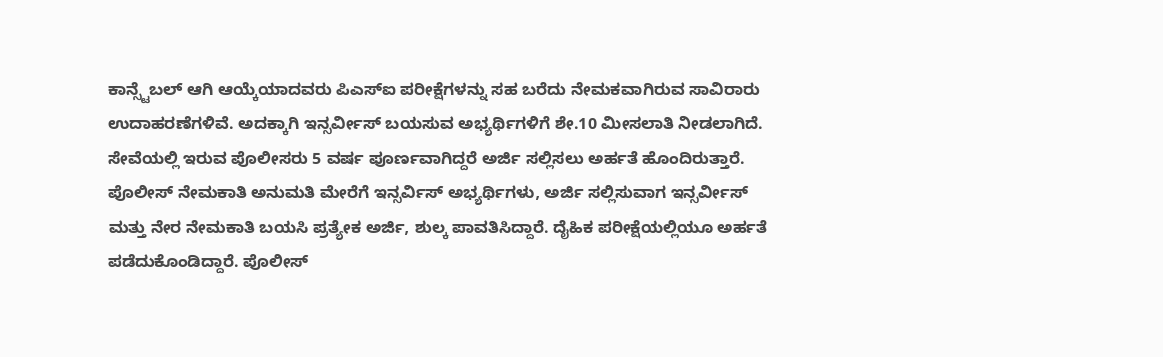ಕಾನ್ಸ್ಟೆಬಲ್ ಆಗಿ ಆಯ್ಕೆಯಾದವರು ಪಿಎಸ್ಐ ಪರೀಕ್ಷೆಗಳನ್ನು ಸಹ ಬರೆದು ನೇಮಕವಾಗಿರುವ ಸಾವಿರಾರು ಉದಾಹರಣೆಗಳಿವೆ. ಅದಕ್ಕಾಗಿ ಇನ್ಸರ್ವೀಸ್ ಬಯಸುವ ಅಭ್ಯರ್ಥಿಗಳಿಗೆ ಶೇ.10 ಮೀಸಲಾತಿ ನೀಡಲಾಗಿದೆ.
ಸೇವೆಯಲ್ಲಿ ಇರುವ ಪೊಲೀಸರು 5 ವರ್ಷ ಪೂರ್ಣವಾಗಿದ್ದರೆ ಅರ್ಜಿ ಸಲ್ಲಿಸಲು ಅರ್ಹತೆ ಹೊಂದಿರುತ್ತಾರೆ. ಪೊಲೀಸ್ ನೇಮಕಾತಿ ಅನುಮತಿ ಮೇರೆಗೆ ಇನ್ಸರ್ವಿಸ್ ಅಭ್ಯರ್ಥಿಗಳು, ಅರ್ಜಿ ಸಲ್ಲಿಸುವಾಗ ಇನ್ಸರ್ವೀಸ್ ಮತ್ತು ನೇರ ನೇಮಕಾತಿ ಬಯಸಿ ಪ್ರತ್ಯೇಕ ಅರ್ಜಿ, ಶುಲ್ಕ ಪಾವತಿಸಿದ್ದಾರೆ. ದೈಹಿಕ ಪರೀಕ್ಷೆಯಲ್ಲಿಯೂ ಅರ್ಹತೆ ಪಡೆದುಕೊಂಡಿದ್ದಾರೆ. ಪೊಲೀಸ್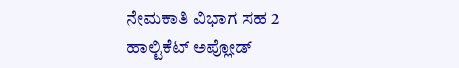ನೇಮಕಾತಿ ವಿಭಾಗ ಸಹ 2 ಹಾಲ್ಟಿಕೆಟ್ ಅಪ್ಲೋಡ್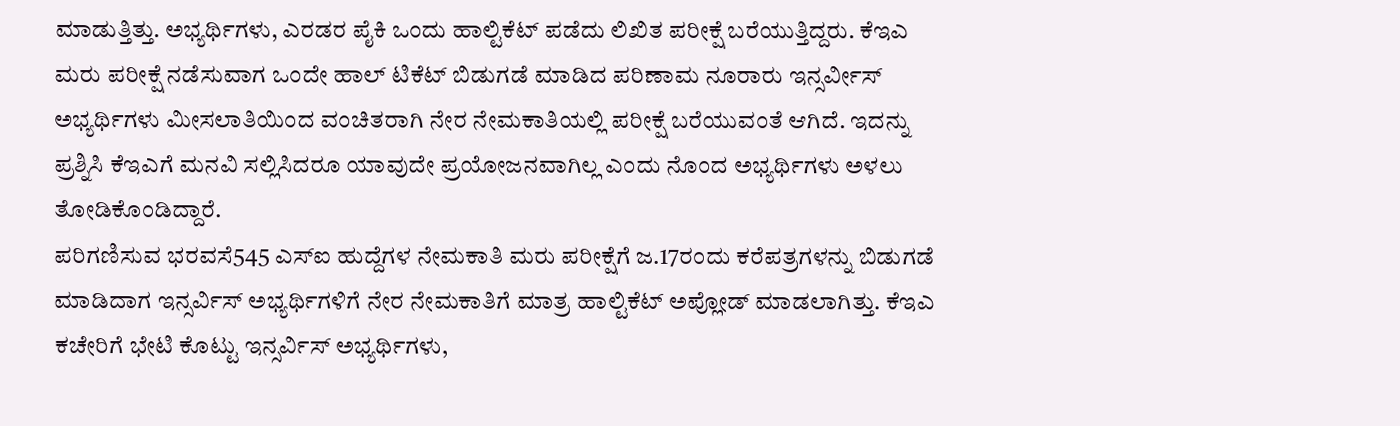ಮಾಡುತ್ತಿತ್ತು. ಅಭ್ಯರ್ಥಿಗಳು, ಎರಡರ ಪೈಕಿ ಒಂದು ಹಾಲ್ಟಿಕೆಟ್ ಪಡೆದು ಲಿಖಿತ ಪರೀಕ್ಷೆ ಬರೆಯುತ್ತಿದ್ದರು. ಕೆಇಎ ಮರು ಪರೀಕ್ಷೆ ನಡೆಸುವಾಗ ಒಂದೇ ಹಾಲ್ ಟಿಕೆಟ್ ಬಿಡುಗಡೆ ಮಾಡಿದ ಪರಿಣಾಮ ನೂರಾರು ಇನ್ಸರ್ವೀಸ್ ಅಭ್ಯರ್ಥಿಗಳು ಮೀಸಲಾತಿಯಿಂದ ವಂಚಿತರಾಗಿ ನೇರ ನೇಮಕಾತಿಯಲ್ಲಿ ಪರೀಕ್ಷೆ ಬರೆಯುವಂತೆ ಆಗಿದೆ. ಇದನ್ನು ಪ್ರಶ್ನಿಸಿ ಕೆಇಎಗೆ ಮನವಿ ಸಲ್ಲಿಸಿದರೂ ಯಾವುದೇ ಪ್ರಯೋಜನವಾಗಿಲ್ಲ ಎಂದು ನೊಂದ ಅಭ್ಯರ್ಥಿಗಳು ಅಳಲು ತೋಡಿಕೊಂಡಿದ್ದಾರೆ.
ಪರಿಗಣಿಸುವ ಭರವಸೆ545 ಎಸ್ಐ ಹುದ್ದೆಗಳ ನೇಮಕಾತಿ ಮರು ಪರೀಕ್ಷೆಗೆ ಜ.17ರಂದು ಕರೆಪತ್ರಗಳನ್ನು ಬಿಡುಗಡೆ ಮಾಡಿದಾಗ ಇನ್ಸರ್ವಿಸ್ ಅಭ್ಯರ್ಥಿಗಳಿಗೆ ನೇರ ನೇಮಕಾತಿಗೆ ಮಾತ್ರ ಹಾಲ್ಟಿಕೆಟ್ ಅಪ್ಲೋಡ್ ಮಾಡಲಾಗಿತ್ತು. ಕೆಇಎ ಕಚೇರಿಗೆ ಭೇಟಿ ಕೊಟ್ಟು ಇನ್ಸರ್ವಿಸ್ ಅಭ್ಯರ್ಥಿಗಳು,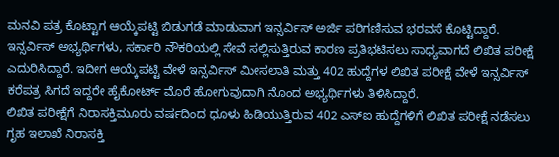ಮನವಿ ಪತ್ರ ಕೊಟ್ಟಾಗ ಆಯ್ಕೆಪಟ್ಟಿ ಬಿಡುಗಡೆ ಮಾಡುವಾಗ ಇನ್ಸರ್ವಿಸ್ ಅರ್ಜಿ ಪರಿಗಣಿಸುವ ಭರವಸೆ ಕೊಟ್ಟಿದ್ದಾರೆ. ಇನ್ಸರ್ವಿಸ್ ಅಭ್ಯರ್ಥಿಗಳು, ಸರ್ಕಾರಿ ನೌಕರಿಯಲ್ಲಿ ಸೇವೆ ಸಲ್ಲಿಸುತ್ತಿರುವ ಕಾರಣ ಪ್ರತಿಭಟಿಸಲು ಸಾಧ್ಯವಾಗದೆ ಲಿಖಿತ ಪರೀಕ್ಷೆ ಎದುರಿಸಿದ್ದಾರೆ. ಇದೀಗ ಆಯ್ಕೆಪಟ್ಟಿ ವೇಳೆ ಇನ್ಸರ್ವಿಸ್ ಮೀಸಲಾತಿ ಮತ್ತು 402 ಹುದ್ದೆಗಳ ಲಿಖಿತ ಪರೀಕ್ಷೆ ವೇಳೆ ಇನ್ಸರ್ವಿಸ್ ಕರೆಪತ್ರ ಸಿಗದೆ ಇದ್ದರೇ ಹೈಕೋರ್ಟ್ ಮೊರೆ ಹೋಗುವುದಾಗಿ ನೊಂದ ಅಭ್ಯರ್ಥಿಗಳು ತಿಳಿಸಿದ್ದಾರೆ.
ಲಿಖಿತ ಪರೀಕ್ಷೆಗೆ ನಿರಾಸಕ್ತಿಮೂರು ವರ್ಷದಿಂದ ಧೂಳು ಹಿಡಿಯುತ್ತಿರುವ 402 ಎಸ್ಐ ಹುದ್ದೆಗಳಿಗೆ ಲಿಖಿತ ಪರೀಕ್ಷೆ ನಡೆಸಲು ಗೃಹ ಇಲಾಖೆ ನಿರಾಸಕ್ತಿ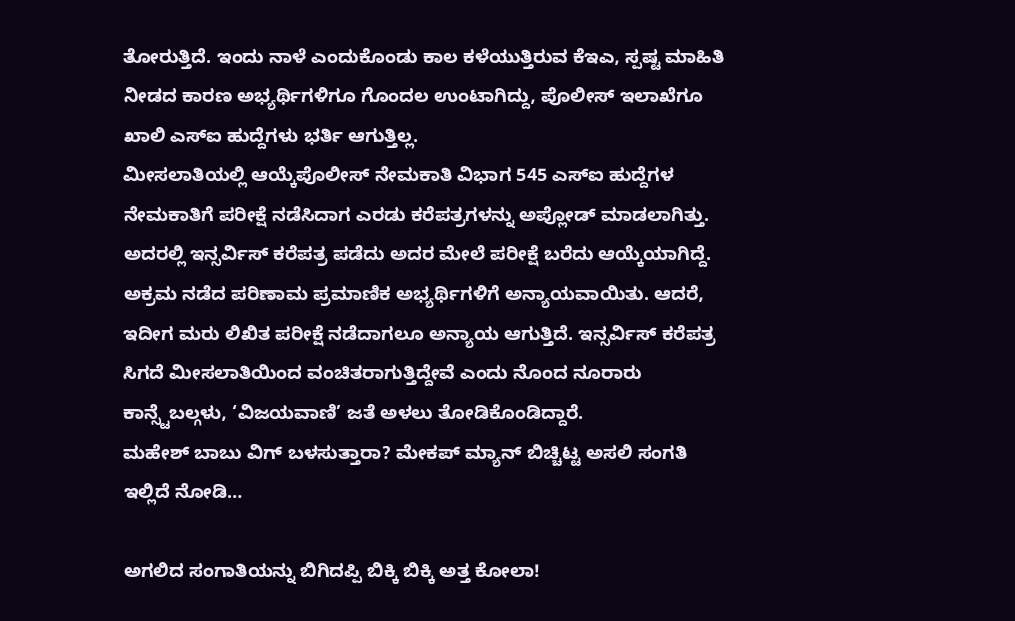ತೋರುತ್ತಿದೆ. ಇಂದು ನಾಳೆ ಎಂದುಕೊಂಡು ಕಾಲ ಕಳೆಯುತ್ತಿರುವ ಕೆಇಎ, ಸ್ಪಷ್ಟ ಮಾಹಿತಿ ನೀಡದ ಕಾರಣ ಅಭ್ಯರ್ಥಿಗಳಿಗೂ ಗೊಂದಲ ಉಂಟಾಗಿದ್ದು, ಪೊಲೀಸ್ ಇಲಾಖೆಗೂ ಖಾಲಿ ಎಸ್ಐ ಹುದ್ದೆಗಳು ಭರ್ತಿ ಆಗುತ್ತಿಲ್ಲ.
ಮೀಸಲಾತಿಯಲ್ಲಿ ಆಯ್ಕೆಪೊಲೀಸ್ ನೇಮಕಾತಿ ವಿಭಾಗ 545 ಎಸ್ಐ ಹುದ್ದೆಗಳ ನೇಮಕಾತಿಗೆ ಪರೀಕ್ಷೆ ನಡೆಸಿದಾಗ ಎರಡು ಕರೆಪತ್ರಗಳನ್ನು ಅಪ್ಲೋಡ್ ಮಾಡಲಾಗಿತ್ತು. ಅದರಲ್ಲಿ ಇನ್ಸರ್ವಿಸ್ ಕರೆಪತ್ರ ಪಡೆದು ಅದರ ಮೇಲೆ ಪರೀಕ್ಷೆ ಬರೆದು ಆಯ್ಕೆಯಾಗಿದ್ದೆ. ಅಕ್ರಮ ನಡೆದ ಪರಿಣಾಮ ಪ್ರಮಾಣಿಕ ಅಭ್ಯರ್ಥಿಗಳಿಗೆ ಅನ್ಯಾಯವಾಯಿತು. ಆದರೆ, ಇದೀಗ ಮರು ಲಿಖಿತ ಪರೀಕ್ಷೆ ನಡೆದಾಗಲೂ ಅನ್ಯಾಯ ಆಗುತ್ತಿದೆ. ಇನ್ಸರ್ವಿಸ್ ಕರೆಪತ್ರ ಸಿಗದೆ ಮೀಸಲಾತಿಯಿಂದ ವಂಚಿತರಾಗುತ್ತಿದ್ದೇವೆ ಎಂದು ನೊಂದ ನೂರಾರು ಕಾನ್ಸ್ಟೆಬಲ್ಗಳು, ‘ವಿಜಯವಾಣಿ’ ಜತೆ ಅಳಲು ತೋಡಿಕೊಂಡಿದ್ದಾರೆ.
ಮಹೇಶ್ ಬಾಬು ವಿಗ್ ಬಳಸುತ್ತಾರಾ? ಮೇಕಪ್ ಮ್ಯಾನ್ ಬಿಚ್ಚಿಟ್ಟ ಅಸಲಿ ಸಂಗತಿ ಇಲ್ಲಿದೆ ನೋಡಿ…

ಅಗಲಿದ ಸಂಗಾತಿಯನ್ನು ಬಿಗಿದಪ್ಪಿ ಬಿಕ್ಕಿ ಬಿಕ್ಕಿ ಅತ್ತ ಕೋಲಾ!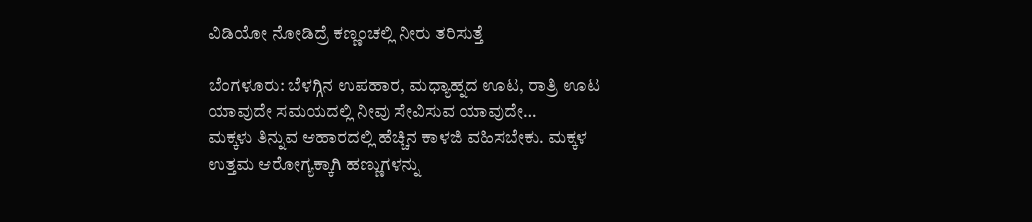ವಿಡಿಯೋ ನೋಡಿದ್ರೆ ಕಣ್ಣಂಚಲ್ಲಿ ನೀರು ತರಿಸುತ್ತೆ

ಬೆಂಗಳೂರು: ಬೆಳಗ್ಗಿನ ಉಪಹಾರ, ಮಧ್ಯಾಹ್ನದ ಊಟ, ರಾತ್ರಿ ಊಟ ಯಾವುದೇ ಸಮಯದಲ್ಲಿ ನೀವು ಸೇವಿಸುವ ಯಾವುದೇ…
ಮಕ್ಕಳು ತಿನ್ನುವ ಆಹಾರದಲ್ಲಿ ಹೆಚ್ಚಿನ ಕಾಳಜಿ ವಹಿಸಬೇಕು. ಮಕ್ಕಳ ಉತ್ತಮ ಆರೋಗ್ಯಕ್ಕಾಗಿ ಹಣ್ಣುಗಳನ್ನು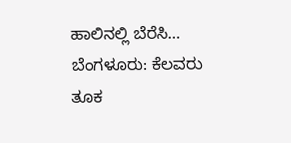ಹಾಲಿನಲ್ಲಿ ಬೆರೆಸಿ…
ಬೆಂಗಳೂರು: ಕೆಲವರು ತೂಕ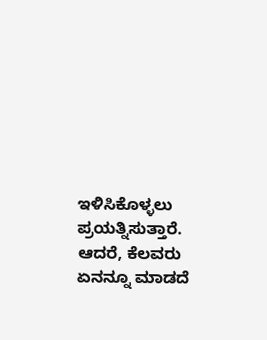ಇಳಿಸಿಕೊಳ್ಳಲು ಪ್ರಯತ್ನಿಸುತ್ತಾರೆ. ಆದರೆ, ಕೆಲವರು ಏನನ್ನೂ ಮಾಡದೆ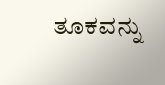ತೂಕವನ್ನು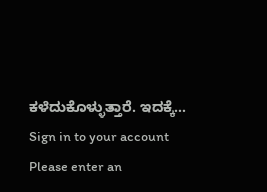ಕಳೆದುಕೊಳ್ಳುತ್ತಾರೆ. ಇದಕ್ಕೆ…
Sign in to your account
Please enter an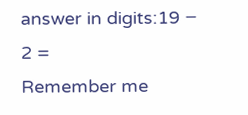answer in digits:19 − 2 =
Remember me